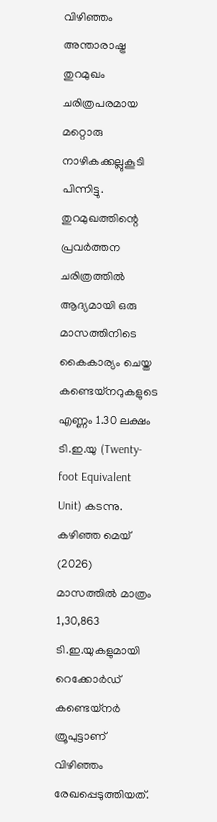വിഴിഞ്ഞം അന്താരാഷ്ട്ര തുറമുഖം ചരിത്രപരമായ മറ്റൊരു നാഴികക്കല്ലുകൂടി പിന്നിട്ടു. തുറമുഖത്തിന്റെ പ്രവർത്തന ചരിത്രത്തിൽ ആദ്യമായി ഒരു മാസത്തിനിടെ കൈകാര്യം ചെയ്ത കണ്ടെയ്നറുകളുടെ എണ്ണം 1.30 ലക്ഷം ടി.ഇ.യു (Twenty-foot Equivalent Unit) കടന്നു. കഴിഞ്ഞ മെയ് (2026) മാസത്തിൽ മാത്രം 1,30,863 ടി.ഇ.യുകളുമായി റെക്കോർഡ് കണ്ടെയ്നർ ത്രൂപുട്ടാണ് വിഴിഞ്ഞം രേഖപ്പെടുത്തിയത്.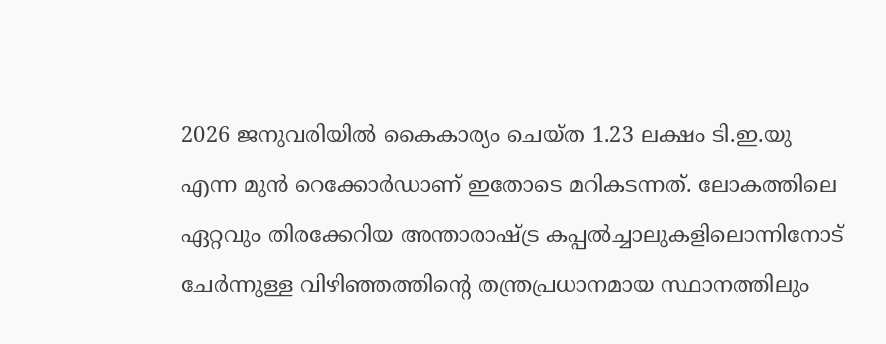2026 ജനുവരിയിൽ കൈകാര്യം ചെയ്ത 1.23 ലക്ഷം ടി.ഇ.യു എന്ന മുൻ റെക്കോർഡാണ് ഇതോടെ മറികടന്നത്. ലോകത്തിലെ ഏറ്റവും തിരക്കേറിയ അന്താരാഷ്ട്ര കപ്പൽച്ചാലുകളിലൊന്നിനോട് ചേർന്നുള്ള വിഴിഞ്ഞത്തിന്റെ തന്ത്രപ്രധാനമായ സ്ഥാനത്തിലും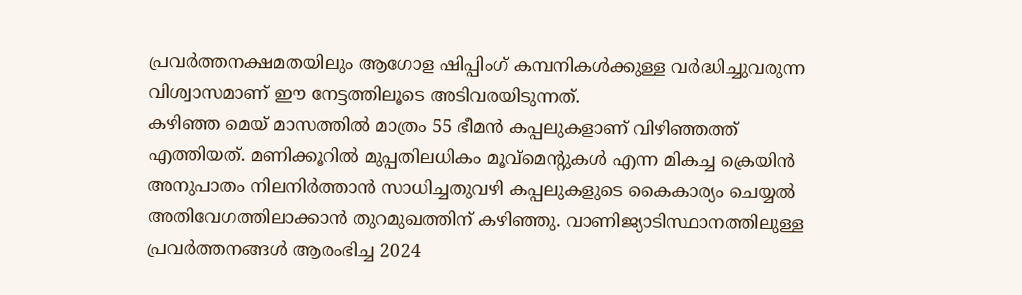പ്രവർത്തനക്ഷമതയിലും ആഗോള ഷിപ്പിംഗ് കമ്പനികൾക്കുള്ള വർദ്ധിച്ചുവരുന്ന വിശ്വാസമാണ് ഈ നേട്ടത്തിലൂടെ അടിവരയിടുന്നത്.
കഴിഞ്ഞ മെയ് മാസത്തിൽ മാത്രം 55 ഭീമൻ കപ്പലുകളാണ് വിഴിഞ്ഞത്ത് എത്തിയത്. മണിക്കൂറിൽ മുപ്പതിലധികം മൂവ്മെന്റുകൾ എന്ന മികച്ച ക്രെയിൻ അനുപാതം നിലനിർത്താൻ സാധിച്ചതുവഴി കപ്പലുകളുടെ കൈകാര്യം ചെയ്യൽ അതിവേഗത്തിലാക്കാൻ തുറമുഖത്തിന് കഴിഞ്ഞു. വാണിജ്യാടിസ്ഥാനത്തിലുള്ള പ്രവർത്തനങ്ങൾ ആരംഭിച്ച 2024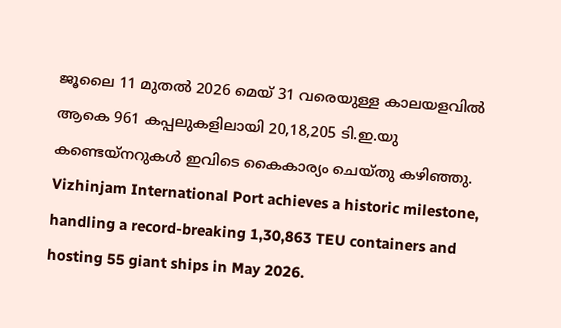ജൂലൈ 11 മുതൽ 2026 മെയ് 31 വരെയുള്ള കാലയളവിൽ ആകെ 961 കപ്പലുകളിലായി 20,18,205 ടി.ഇ.യു കണ്ടെയ്നറുകൾ ഇവിടെ കൈകാര്യം ചെയ്തു കഴിഞ്ഞു.
Vizhinjam International Port achieves a historic milestone, handling a record-breaking 1,30,863 TEU containers and hosting 55 giant ships in May 2026.